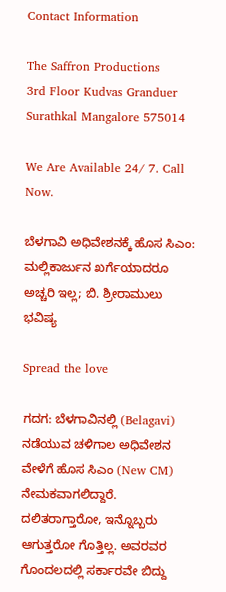Contact Information

The Saffron Productions
3rd Floor Kudvas Granduer
Surathkal Mangalore 575014

We Are Available 24/ 7. Call Now.

ಬೆಳಗಾವಿ ಅಧಿವೇಶನಕ್ಕೆ ಹೊಸ ಸಿಎಂ: ಮಲ್ಲಿಕಾರ್ಜುನ ಖರ್ಗೆಯಾದರೂ ಅಚ್ಚರಿ ಇಲ್ಲ; ಬಿ. ಶ್ರೀರಾಮುಲು ಭವಿಷ್ಯ

Spread the love

ಗದಗ: ಬೆಳಗಾವಿನಲ್ಲಿ (Belagavi) ನಡೆಯುವ ಚಳಿಗಾಲ ಅಧಿವೇಶನ ವೇಳೆಗೆ ಹೊಸ ಸಿಎಂ (New CM) ನೇಮಕವಾಗಲಿದ್ದಾರೆ. ದಲಿತರಾಗ್ತಾರೋ, ಇನ್ನೊಬ್ಬರು ಆಗುತ್ತರೋ ಗೊತ್ತಿಲ್ಲ. ಅವರವರ ಗೊಂದಲದಲ್ಲಿ ಸರ್ಕಾರವೇ ಬಿದ್ದು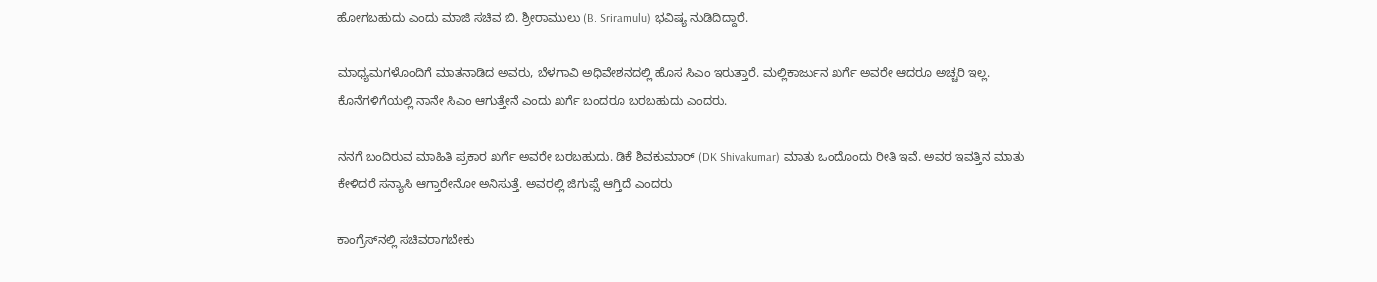ಹೋಗಬಹುದು ಎಂದು ಮಾಜಿ ಸಚಿವ ಬಿ. ಶ್ರೀರಾಮುಲು (B. Sriramulu) ಭವಿಷ್ಯ ನುಡಿದಿದ್ದಾರೆ.

ಮಾಧ್ಯಮಗಳೊಂದಿಗೆ ಮಾತನಾಡಿದ ಅವರು, ಬೆಳಗಾವಿ ಅಧಿವೇಶನದಲ್ಲಿ ಹೊಸ ಸಿಎಂ ಇರುತ್ತಾರೆ. ಮಲ್ಲಿಕಾರ್ಜುನ ಖರ್ಗೆ ಅವರೇ ಆದರೂ ಅಚ್ಚರಿ ಇಲ್ಲ. ಕೊನೆಗಳಿಗೆಯಲ್ಲಿ ನಾನೇ ಸಿಎಂ ಆಗುತ್ತೇನೆ ಎಂದು ಖರ್ಗೆ ಬಂದರೂ ಬರಬಹುದು ಎಂದರು.

ನನಗೆ ಬಂದಿರುವ ಮಾಹಿತಿ ಪ್ರಕಾರ ಖರ್ಗೆ ಅವರೇ ಬರಬಹುದು. ಡಿಕೆ ಶಿವಕುಮಾರ್‌ (DK Shivakumar) ಮಾತು ಒಂದೊಂದು ರೀತಿ ಇವೆ. ಅವರ ಇವತ್ತಿನ ಮಾತು ಕೇಳಿದರೆ ಸನ್ಯಾಸಿ ಆಗ್ತಾರೇನೋ ಅನಿಸುತ್ತೆ. ಅವರಲ್ಲಿ ಜಿಗುಪ್ಸೆ ಆಗ್ತಿದೆ ಎಂದರು

ಕಾಂಗ್ರೆಸ್‌ನಲ್ಲಿ ಸಚಿವರಾಗಬೇಕು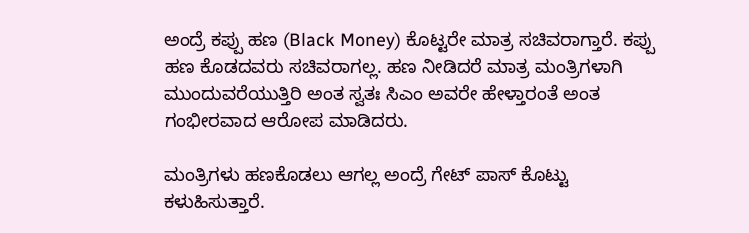ಅಂದ್ರೆ ಕಪ್ಪು ಹಣ (Black Money) ಕೊಟ್ಟರೇ ಮಾತ್ರ ಸಚಿವರಾಗ್ತಾರೆ. ಕಪ್ಪು ಹಣ ಕೊಡದವರು ಸಚಿವರಾಗಲ್ಲ. ಹಣ ನೀಡಿದರೆ ಮಾತ್ರ ಮಂತ್ರಿಗಳಾಗಿ ಮುಂದುವರೆಯುತ್ತಿರಿ ಅಂತ ಸ್ವತಃ ಸಿಎಂ ಅವರೇ ಹೇಳ್ತಾರಂತೆ ಅಂತ ಗಂಭೀರವಾದ ಆರೋಪ ಮಾಡಿದರು.

ಮಂತ್ರಿಗಳು ಹಣಕೊಡಲು ಆಗಲ್ಲ ಅಂದ್ರೆ ಗೇಟ್ ಪಾಸ್ ಕೊಟ್ಟು ಕಳುಹಿಸುತ್ತಾರೆ.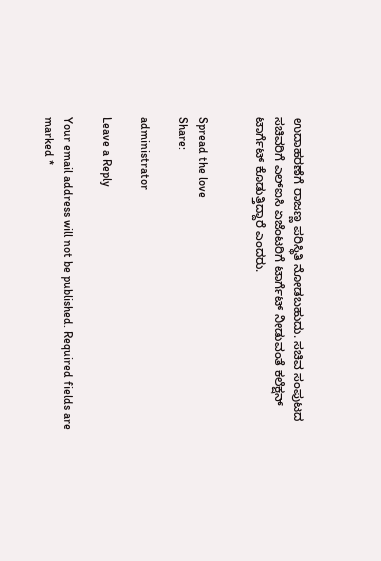ಉದಾಹರಣೆಗೆ ರಾಜಣ್ಣ ಪರಿಸ್ಥಿತಿ ನೋಡಬಹುದು. ಸಚಿವ ಸಂಪುಟದ ಸಚಿವರಿಗೆ ಎಲ್‌ಐಸಿ ಏಜೆಂಟರಿಗೆ ಟಾರ್ಗೆಟ್‌ ನೀಡುವಂತೆ ಕಲೆಕ್ಷನ್‌ ಟಾರ್ಗೆಟ್‌ ಕೊಡುತ್ತಿದ್ದಾರೆ ಎಂದರು.


Spread the love
Share:

administrator

Leave a Reply

Your email address will not be published. Required fields are marked *